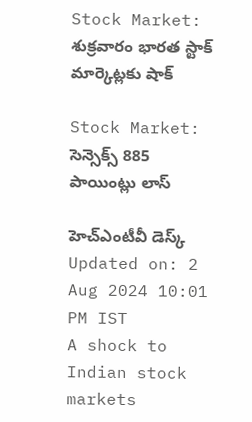Stock Market: శుక్రవారం భారత స్టాక్ మార్కెట్లకు షాక్

Stock Market: సెన్సెక్స్‌ 885 పాయింట్లు లాస్

హెచ్ఎంటీవీ డెస్క్
Updated on: 2 Aug 2024 10:01 PM IST
A shock to Indian stock markets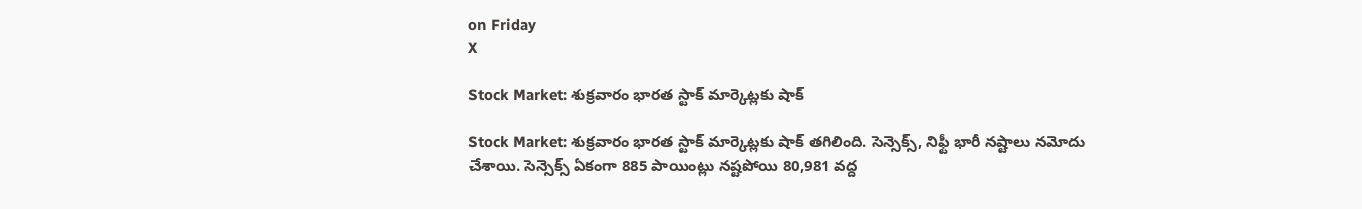on Friday
X

Stock Market: శుక్రవారం భారత స్టాక్ మార్కెట్లకు షాక్

Stock Market: శుక్రవారం భారత స్టాక్ మార్కెట్లకు షాక్ తగిలింది. సెన్సెక్స్, నిఫ్టీ భారీ నష్టాలు నమోదు చేశాయి. సెన్సెక్స్ ఏకంగా 885 పాయింట్లు నష్టపోయి 80,981 వద్ద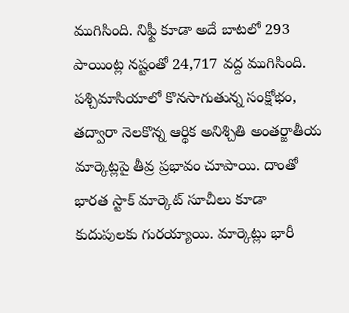ముగిసింది. నిఫ్టీ కూడా అదే బాటలో 293 పాయింట్ల నష్టంతో 24,717 వద్ద ముగిసింది. పశ్చిమాసియాలో కొనసాగుతున్న సంక్షోభం, తద్వారా నెలకొన్న ఆర్థిక అనిశ్చితి అంతర్జాతీయ మార్కెట్లపై తీవ్ర ప్రభావం చూపాయి. దాంతో భారత స్టాక్ మార్కెట్ సూచీలు కూడా కుదుపులకు గురయ్యాయి. మార్కెట్లు భారీ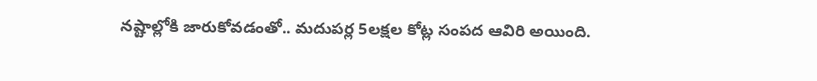నష్టాల్లోకి జారుకోవడంతో.. మదుపర్ల 5లక్షల కోట్ల సంపద ఆవిరి అయింది.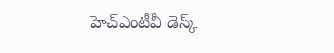హెచ్ఎంటీవీ డెస్క్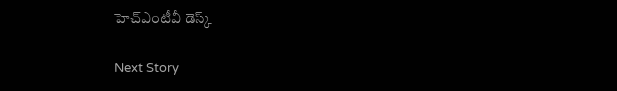హెచ్ఎంటీవీ డెస్క్

Next Story